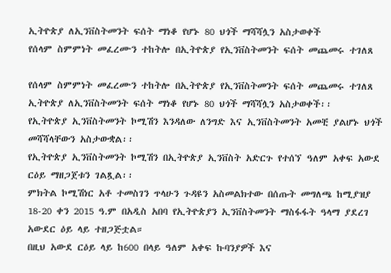ኢትዮጵያ ለኢንቨስትመንት ፍሰት ማነቆ የሆኑ 80 ህጎች ማሻሻሏን አስታወቀች
የሰላም ስምምነት መፈረሙን ተከትሎ በኢትዮጵያ የኢንቨስትመንት ፍሰት መጨመሩ ተገለጸ

የሰላም ስምምነት መፈረሙን ተከትሎ በኢትዮጵያ የኢንቨስትመንት ፍሰት መጨመሩ ተገለጸ
ኢትዮጵያ ለኢንቨስትመንት ፍሰት ማነቆ የሆኑ 80 ህጎች ማሻሻሏን አስታወቀች፡፡
የኢትዮጵያ ኢንቨስትመንት ኮሚሽን እንዳለው ለንግድ እና ኢንቨስትመንት አመቺ ያልሆኑ ህጎች መሻሻላቸውን አስታውቋል፡፡
የኢትዮጵያ ኢንቨስትመንት ኮሚሽን በኢትዮጵያ ኢንቨስት አድርጉ የተሰኘ ዓለም አቀፍ አውደ ርዕይ ማዘጋጀቱን ገልጿል፡፡
ምክትል ኮሚሽነር አቶ ተመስገን ጥላሁን ጉዳዩን አስመልክተው በሰጡት መግለጫ ከሚያዝያ 18-20 ቀን 2015 ዓ.ም በአዲስ አበባ የኢትዮጵያን ኢንቨስትመንት ማስፋፋት ዓላማ ያደረገ አውደር ዕይ ላይ ተዘጋጅቷል።
በዚህ አውደ ርዕይ ላይ ከ600 በላይ ዓለም አቀፍ ኩባንያዎች እና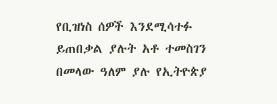የቢዝነስ ሰዎች እንደሚሳተፉ ይጠበቃል ያሉት አቶ ተመስገን በመላው ዓለም ያሉ የኢትዮጵያ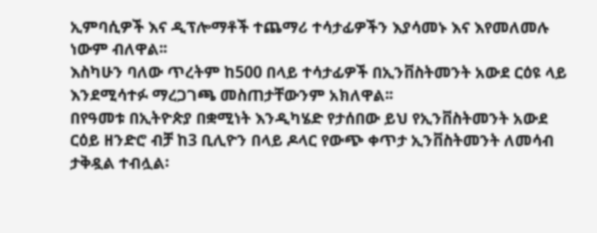ኢምባሲዎች እና ዲፕሎማቶች ተጨማሪ ተሳታፊዎችን እያሳመኑ እና እየመለመሉ ነውም ብለዋል፡፡
እስካሁን ባለው ጥረትም ከ500 በላይ ተሳታፊዎች በኢንቨስትመንት አውደ ርዕዩ ላይ እንደሚሳተፉ ማረጋገጫ መስጠታቸውንም አክለዋል፡፡
በየዓመቱ በኢትዮጵያ በቋሚነት እንዲካሄድ የታሰበው ይህ የኢንቨስትመንት አውደ ርዕይ ዘንድሮ ብቻ ከ3 ቢሊዮን በላይ ዶላር የውጭ ቀጥታ ኢንቨስትመንት ለመሳብ ታቅዷል ተብሏል፡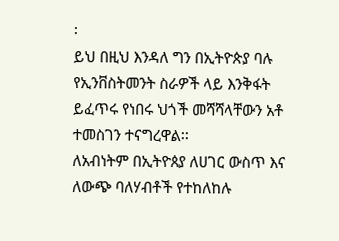፡
ይህ በዚህ እንዳለ ግን በኢትዮጵያ ባሉ የኢንቨስትመንት ስራዎች ላይ እንቅፋት ይፈጥሩ የነበሩ ህጎች መሻሻላቸውን አቶ ተመስገን ተናግረዋል፡፡
ለአብነትም በኢትዮጰያ ለሀገር ውስጥ እና ለውጭ ባለሃብቶች የተከለከሉ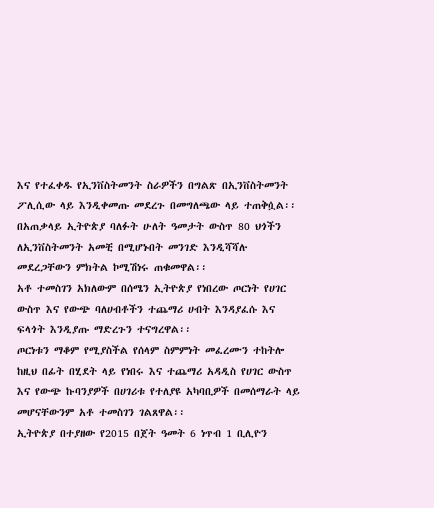እና የተፈቀዱ የኢንቨስትመንት ስራዎችን በግልጽ በኢንቨስትመንት ፖሊሲው ላይ እንዲቀመጡ መደረጉ በመግለጫው ላይ ተጠቅሷል፡፡
በአጠቃላይ ኢትዮጵያ ባለፉት ሁለት ዓመታት ውስጥ 80 ህጎችን ለኢንቨስትመንት አመቺ በሚሆኑበት መንገድ እንዲሻሻሉ መደረጋቸውን ምክትል ኮሚሽነሩ ጠቁመዋል፡፡
አቶ ተመስገን አክለውም በሰሜን ኢትዮጵያ የነበረው ጦርነት የሀገር ውስጥ እና የውጭ ባለሀብቶችን ተጨማሪ ሀብት እንዳያፈሱ እና ፍላጎት እንዲያጡ ማድረጉን ተናግረዋል፡፡
ጦርነቱን ማቆም የሚያስችል የሰላም ስምምነት መፈረሙን ተከትሎ ከዚህ በፊት በሂደት ላይ የነበሩ እና ተጨማሪ አዳዲስ የሀገር ውስጥ እና የውጭ ኩባንያዎች በሀገሪቱ የተለያዩ አካባቢዎች በመሰማራት ላይ መሆናቸውንም አቶ ተመስገን ገልጸዋል፡፡
ኢትዮጵያ በተያዘው የ2015 በጀት ዓመት 6 ነጥብ 1 ቢሊዮን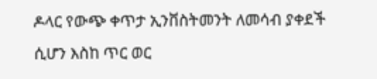ዶላር የውጭ ቀጥታ ኢንቨስትመንት ለመሳብ ያቀደች ሲሆን እስከ ጥር ወር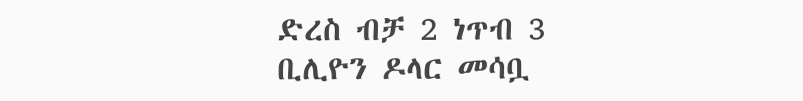ድረስ ብቻ 2 ነጥብ 3 ቢሊዮን ዶላር መሳቧ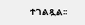ተገልጿል፡፡